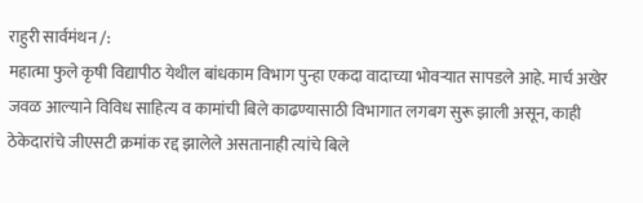राहुरी सार्वमंथन /:
महात्मा फुले कृषी विद्यापीठ येथील बांधकाम विभाग पुन्हा एकदा वादाच्या भोवऱ्यात सापडले आहे. मार्च अखेर जवळ आल्याने विविध साहित्य व कामांची बिले काढण्यासाठी विभागात लगबग सुरू झाली असून, काही ठेकेदारांचे जीएसटी क्रमांक रद्द झालेले असतानाही त्यांचे बिले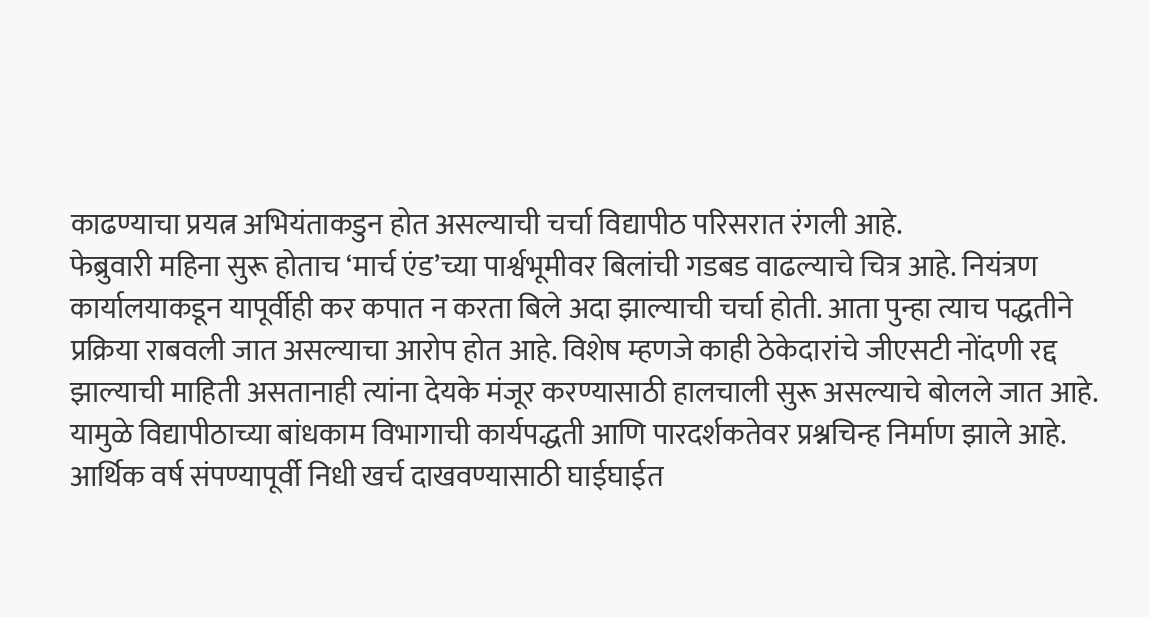काढण्याचा प्रयत्न अभियंताकडुन होत असल्याची चर्चा विद्यापीठ परिसरात रंगली आहे.
फेब्रुवारी महिना सुरू होताच ‘मार्च एंड’च्या पार्श्वभूमीवर बिलांची गडबड वाढल्याचे चित्र आहे. नियंत्रण कार्यालयाकडून यापूर्वीही कर कपात न करता बिले अदा झाल्याची चर्चा होती. आता पुन्हा त्याच पद्धतीने प्रक्रिया राबवली जात असल्याचा आरोप होत आहे. विशेष म्हणजे काही ठेकेदारांचे जीएसटी नोंदणी रद्द झाल्याची माहिती असतानाही त्यांना देयके मंजूर करण्यासाठी हालचाली सुरू असल्याचे बोलले जात आहे.
यामुळे विद्यापीठाच्या बांधकाम विभागाची कार्यपद्धती आणि पारदर्शकतेवर प्रश्नचिन्ह निर्माण झाले आहे. आर्थिक वर्ष संपण्यापूर्वी निधी खर्च दाखवण्यासाठी घाईघाईत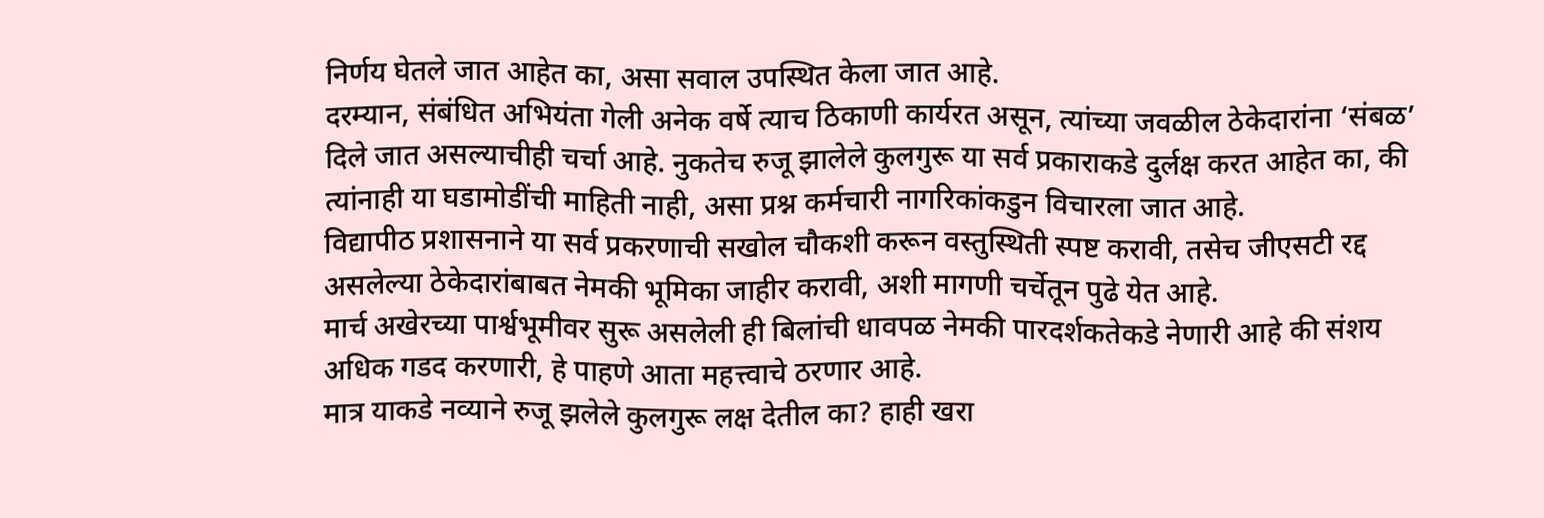निर्णय घेतले जात आहेत का, असा सवाल उपस्थित केला जात आहे.
दरम्यान, संबंधित अभियंता गेली अनेक वर्षे त्याच ठिकाणी कार्यरत असून, त्यांच्या जवळील ठेकेदारांना ‘संबळ’ दिले जात असल्याचीही चर्चा आहे. नुकतेच रुजू झालेले कुलगुरू या सर्व प्रकाराकडे दुर्लक्ष करत आहेत का, की त्यांनाही या घडामोडींची माहिती नाही, असा प्रश्न कर्मचारी नागरिकांकडुन विचारला जात आहे.
विद्यापीठ प्रशासनाने या सर्व प्रकरणाची सखोल चौकशी करून वस्तुस्थिती स्पष्ट करावी, तसेच जीएसटी रद्द असलेल्या ठेकेदारांबाबत नेमकी भूमिका जाहीर करावी, अशी मागणी चर्चेतून पुढे येत आहे.
मार्च अखेरच्या पार्श्वभूमीवर सुरू असलेली ही बिलांची धावपळ नेमकी पारदर्शकतेकडे नेणारी आहे की संशय अधिक गडद करणारी, हे पाहणे आता महत्त्वाचे ठरणार आहे.
मात्र याकडे नव्याने रुजू झलेले कुलगुरू लक्ष देतील का? हाही खरा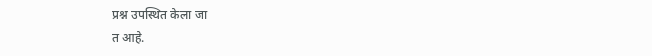प्रश्न उपस्थित केला जा
त आहे.